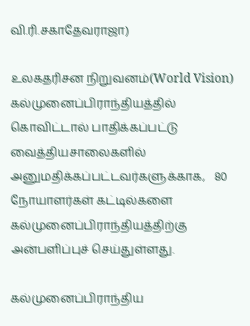வி.ரி.சகாதேவராஜா)

உலகதரிசன நிறுவனம்(World Vision) கல்முனைப்பிராந்தியத்தில் கொவிட்டால் பாதிக்கப்பட்டு வைத்தியசாலைகளில் அனுமதிக்கப்பட்டவர்களுக்காக,   80 நோயாளர்கள் கட்டில்களை கல்முனைப்பிராந்தியத்திற்கு  அன்பளிப்புச் செய்துள்ளது.

கல்முனைப்பிராந்திய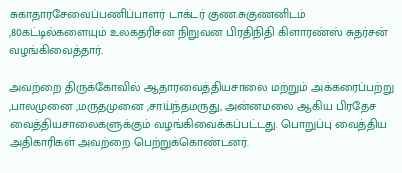சுகாதாரசேவைப்பணிப்பாளர் டாக்டர் குண.சுகுணனிடம் ,80கட்டில்களையும் உலகதரிசன நிறுவன பிரதிநிதி கிளாரண்ஸ் சுதர்சன் வழங்கிவைத்தார்.

அவற்றை திருக்கோவில் ஆதாரவைத்தியசாலை மற்றும் அக்கரைப்பற்று ,பாலமுனை ,மருதமுனை ,சாய்ந்தமருது, அன்னமலை ஆகிய பிரதேச வைத்தியசாலைகளுக்கும் வழங்கிவைக்கப்பட்டது. பொறுப்பு வைத்திய அதிகாரிகள் அவற்றை பெற்றுக்கொண்டனர்.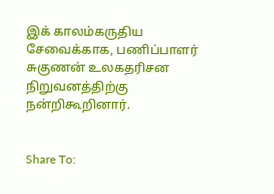இக் காலம்கருதிய சேவைக்காக, பணிப்பாளர் சுகுணன் உலகதரிசன நிறுவனத்திற்கு நன்றிகூறினார்.


Share To: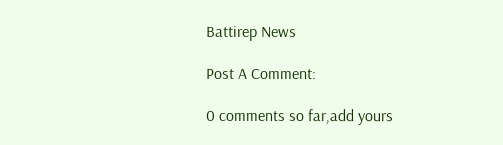Battirep News

Post A Comment:

0 comments so far,add yours